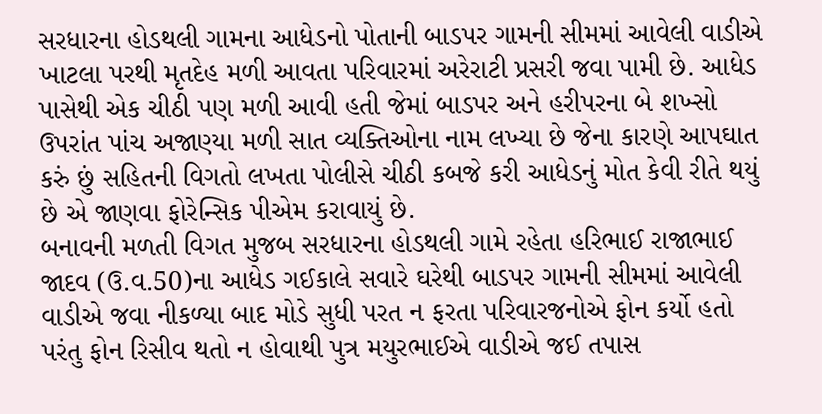સરધારના હોડથલી ગામના આધેડનો પોતાની બાડપર ગામની સીમમાં આવેલી વાડીએ ખાટલા પરથી મૃતદેહ મળી આવતા પરિવારમાં અરેરાટી પ્રસરી જવા પામી છે. આધેડ પાસેથી એક ચીઠી પણ મળી આવી હતી જેમાં બાડપર અને હરીપરના બે શખ્સો ઉપરાંત પાંચ અજાણ્યા મળી સાત વ્યક્તિઓના નામ લખ્યા છે જેના કારણે આપઘાત કરું છું સહિતની વિગતો લખતા પોલીસે ચીઠી કબજે કરી આધેડનું મોત કેવી રીતે થયું છે એ જાણવા ફોરેન્સિક પીએમ કરાવાયું છે.
બનાવની મળતી વિગત મુજબ સરધારના હોડથલી ગામે રહેતા હરિભાઈ રાજાભાઈ જાદવ (ઉ.વ.50)ના આધેડ ગઈકાલે સવારે ઘરેથી બાડપર ગામની સીમમાં આવેલી વાડીએ જવા નીકળ્યા બાદ મોડે સુધી પરત ન ફરતા પરિવારજનોએ ફોન કર્યો હતો પરંતુ ફોન રિસીવ થતો ન હોવાથી પુત્ર મયુરભાઈએ વાડીએ જઈ તપાસ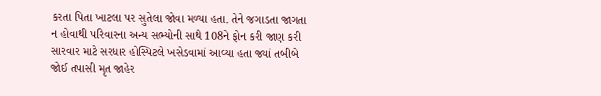કરતા પિતા ખાટલા પર સુતેલા જોવા મળ્યા હતા. તેને જગાડતા જાગતા ન હોવાથી પરિવારના અન્ય સભ્યોની સાથે 108ને ફોન કરી જાણ કરી સારવાર માટે સરધાર હોસ્પિટલે ખસેડવામાં આવ્યા હતા જ્યાં તબીબે જોઈ તપાસી મૃત જાહેર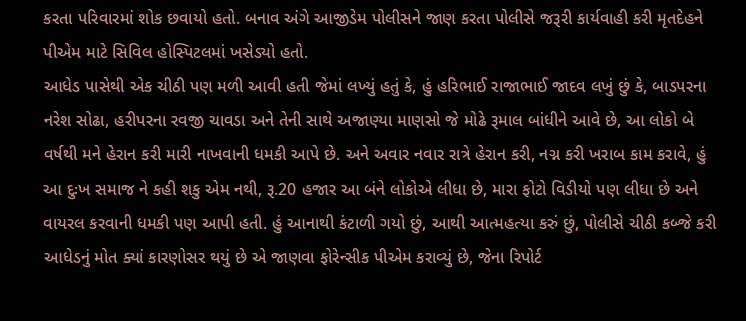કરતા પરિવારમાં શોક છવાયો હતો. બનાવ અંગે આજીડેમ પોલીસને જાણ કરતા પોલીસે જરૂરી કાર્યવાહી કરી મૃતદેહને પીએમ માટે સિવિલ હોસ્પિટલમાં ખસેડ્યો હતો.
આધેડ પાસેથી એક ચીઠી પણ મળી આવી હતી જેમાં લખ્યું હતું કે, હું હરિભાઈ રાજાભાઈ જાદવ લખું છું કે, બાડપરના નરેશ સોઢા, હરીપરના રવજી ચાવડા અને તેની સાથે અજાણ્યા માણસો જે મોઢે રૂમાલ બાંધીને આવે છે, આ લોકો બે વર્ષથી મને હેરાન કરી મારી નાખવાની ધમકી આપે છે. અને અવાર નવાર રાત્રે હેરાન કરી, નગ્ન કરી ખરાબ કામ કરાવે, હું આ દુઃખ સમાજ ને કહી શકુ એમ નથી, રૂ.20 હજાર આ બંને લોકોએ લીધા છે, મારા ફોટો વિડીયો પણ લીધા છે અને વાયરલ કરવાની ધમકી પણ આપી હતી. હું આનાથી કંટાળી ગયો છું, આથી આત્મહત્યા કરું છું, પોલીસે ચીઠી કબ્જે કરી આધેડનું મોત ક્યાં કારણોસર થયું છે એ જાણવા ફોરેન્સીક પીએમ કરાવ્યું છે, જેના રિપોર્ટ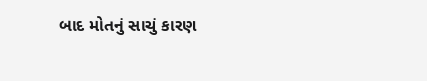બાદ મોતનું સાચું કારણ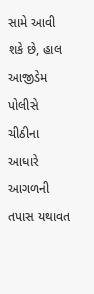સામે આવી શકે છે, હાલ આજીડેમ પોલીસે ચીઠીના આધારે આગળની તપાસ યથાવત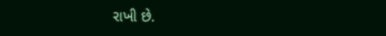રાખી છે.